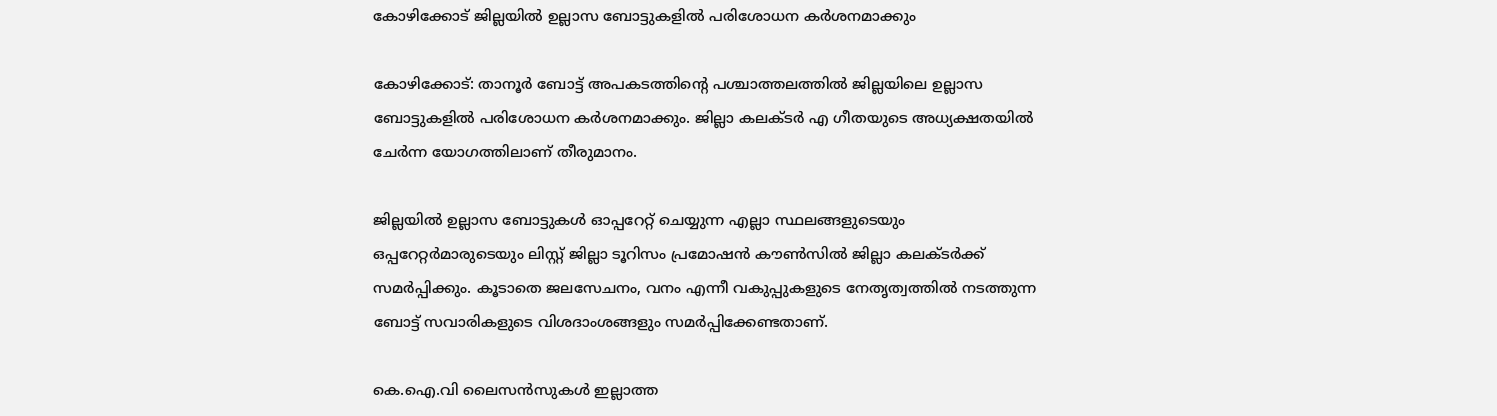കോഴിക്കോട് ജില്ലയില്‍ ഉല്ലാസ ബോട്ടുകളില്‍ പരിശോധന കര്‍ശനമാക്കും

കോഴിക്കോട്: താനൂര്‍ ബോട്ട് അപകടത്തിന്റെ പശ്ചാത്തലത്തില്‍ ജില്ലയിലെ ഉല്ലാസ ബോട്ടുകളില്‍ പരിശോധന കര്‍ശനമാക്കും. ജില്ലാ കലക്ടര്‍ എ ഗീതയുടെ അധ്യക്ഷതയില്‍ ചേര്‍ന്ന യോഗത്തിലാണ് തീരുമാനം.

ജില്ലയില്‍ ഉല്ലാസ ബോട്ടുകള്‍ ഓപ്പറേറ്റ് ചെയ്യുന്ന എല്ലാ സ്ഥലങ്ങളുടെയും ഒപ്പറേറ്റര്‍മാരുടെയും ലിസ്റ്റ് ജില്ലാ ടൂറിസം പ്രമോഷന്‍ കൗണ്‍സില്‍ ജില്ലാ കലക്ടര്‍ക്ക് സമര്‍പ്പിക്കും. കൂടാതെ ജലസേചനം, വനം എന്നീ വകുപ്പുകളുടെ നേതൃത്വത്തില്‍ നടത്തുന്ന ബോട്ട് സവാരികളുടെ വിശദാംശങ്ങളും സമര്‍പ്പിക്കേണ്ടതാണ്.

കെ.ഐ.വി ലൈസന്‍സുകള്‍ ഇല്ലാത്ത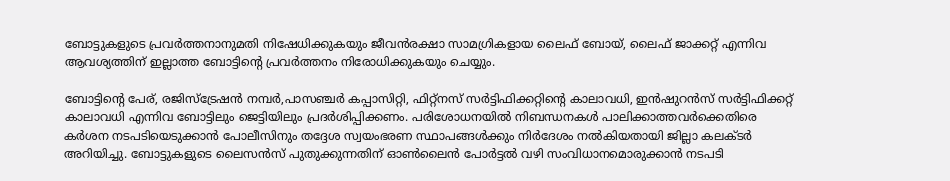ബോട്ടുകളുടെ പ്രവര്‍ത്തനാനുമതി നിഷേധിക്കുകയും ജീവന്‍രക്ഷാ സാമഗ്രികളായ ലൈഫ് ബോയ്, ലൈഫ് ജാക്കറ്റ് എന്നിവ ആവശ്യത്തിന് ഇല്ലാത്ത ബോട്ടിന്റെ പ്രവര്‍ത്തനം നിരോധിക്കുകയും ചെയ്യും.

ബോട്ടിന്റെ പേര്, രജിസ്ട്രേഷന്‍ നമ്പര്‍,പാസഞ്ചര്‍ കപ്പാസിറ്റി, ഫിറ്റ്നസ് സര്‍ട്ടിഫിക്കറ്റിന്റെ കാലാവധി, ഇന്‍ഷുറന്‍സ് സര്‍ട്ടിഫിക്കറ്റ് കാലാവധി എന്നിവ ബോട്ടിലും ജെട്ടിയിലും പ്രദര്‍ശിപ്പിക്കണം. പരിശോധനയില്‍ നിബന്ധനകള്‍ പാലിക്കാത്തവര്‍ക്കെതിരെ കര്‍ശന നടപടിയെടുക്കാന്‍ പോലീസിനും തദ്ദേശ സ്വയംഭരണ സ്ഥാപങ്ങള്‍ക്കും നിര്‍ദേശം നല്‍കിയതായി ജില്ലാ കലക്ടര്‍ അറിയിച്ചു. ബോട്ടുകളുടെ ലൈസന്‍സ് പുതുക്കുന്നതിന് ഓണ്‍ലൈന്‍ പോര്‍ട്ടല്‍ വഴി സംവിധാനമൊരുക്കാന്‍ നടപടി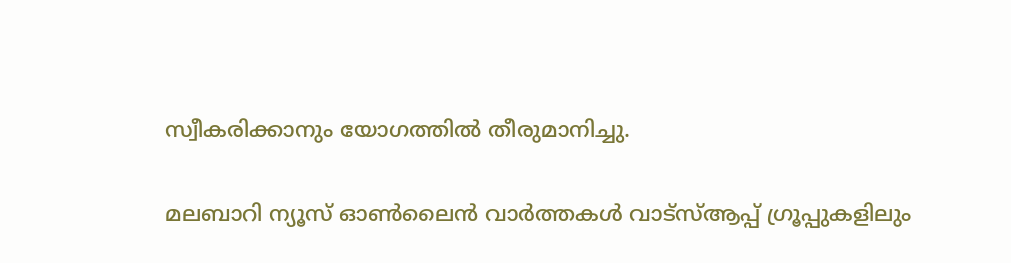സ്വീകരിക്കാനും യോഗത്തില്‍ തീരുമാനിച്ചു.

മലബാറി ന്യൂസ് ഓണ്‍ലൈന്‍ വാര്‍ത്തകള്‍ വാട്‌സ്ആപ്പ് ഗ്രൂപ്പുകളിലും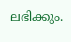ലഭിക്കും.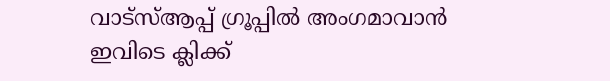വാട്‌സ്ആപ്പ് ഗ്രൂപ്പില്‍ അംഗമാവാന്‍ ഇവിടെ ക്ലിക്ക്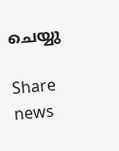ചെയ്യു

Share news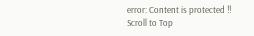error: Content is protected !!
Scroll to Top